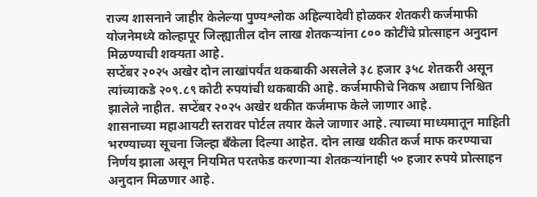राज्य शासनाने जाहीर केलेल्या पुण्यश्लोक अहिल्यादेवी होळकर शेतकरी कर्जमाफी योजनेमध्ये कोल्हापूर जिल्ह्यातील दोन लाख शेतकऱ्यांना ८०० कोटींचे प्रोत्साहन अनुदान मिळण्याची शक्यता आहे.
सप्टेंबर २०२५ अखेर दोन लाखांपर्यंत थकबाकी असलेले ३८ हजार ३५८ शेतकरी असून त्यांच्याकडे २०९.८९ कोटी रुपयांची थकबाकी आहे. कर्जमाफीचे निकष अद्याप निश्चित झालेले नाहीत. सप्टेंबर २०२५ अखेर थकीत कर्जमाफ केले जाणार आहे.
शासनाच्या महाआयटी स्तरावर पोर्टल तयार केले जाणार आहे. त्याच्या माध्यमातून माहिती भरण्याच्या सूचना जिल्हा बँकेला दिल्या आहेत. दोन लाख थकीत कर्ज माफ करण्याचा निर्णय झाला असून नियमित परतफेड करणाऱ्या शेतकऱ्यांनाही ५० हजार रुपये प्रोत्साहन अनुदान मिळणार आहे.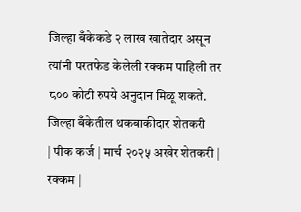जिल्हा बँकेकडे २ लाख खातेदार असून त्यांनी परतफेड केलेली रक्कम पाहिली तर ८०० कोटी रुपये अनुदान मिळू शकते.
जिल्हा बँकेतील थकबाकीदार शेतकरी
| पीक कर्ज | मार्च २०२५ अखेर शेतकरी | रक्कम |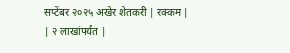सप्टेंबर २०२५ अखेर शेतकरी | रक्कम |
| २ लाखांपर्यंत |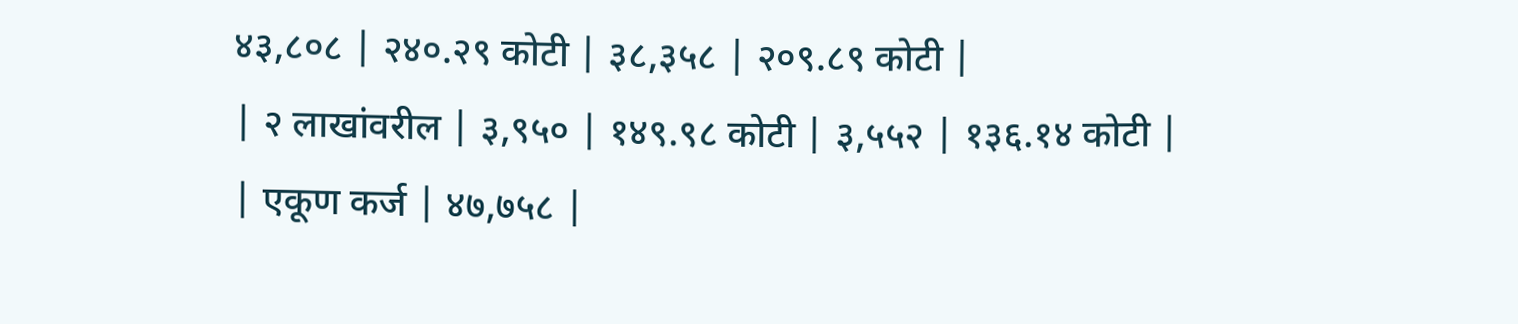४३,८०८ | २४०.२९ कोटी | ३८,३५८ | २०९.८९ कोटी |
| २ लाखांवरील | ३,९५० | १४९.९८ कोटी | ३,५५२ | १३६.१४ कोटी |
| एकूण कर्ज | ४७,७५८ |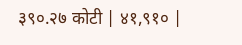३९०.२७ कोटी | ४१,९१० |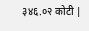३४६.०२ कोटी |